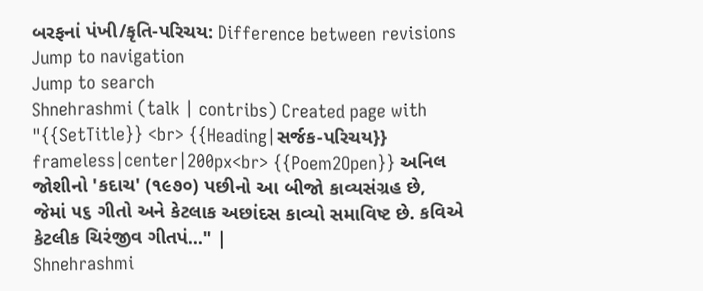બરફનાં પંખી/કૃતિ-પરિચય: Difference between revisions
Jump to navigation
Jump to search
Shnehrashmi (talk | contribs) Created page with "{{SetTitle}} <br> {{Heading|સર્જક-પરિચય}} frameless|center|200px<br> {{Poem2Open}} અનિલ જોશીનો 'કદાચ' (૧૯૭૦) પછીનો આ બીજો કાવ્યસંગ્રહ છે, જેમાં ૫૬ ગીતો અને કેટલાક અછાંદસ કાવ્યો સમાવિષ્ટ છે. કવિએ કેટલીક ચિરંજીવ ગીતપં..." |
Shnehrashmi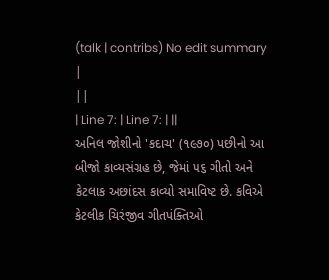(talk | contribs) No edit summary |
||
| Line 7: | Line 7: | ||
અનિલ જોશીનો 'કદાચ' (૧૯૭૦) પછીનો આ બીજો કાવ્યસંગ્રહ છે, જેમાં ૫૬ ગીતો અને કેટલાક અછાંદસ કાવ્યો સમાવિષ્ટ છે. કવિએ કેટલીક ચિરંજીવ ગીતપંક્તિઓ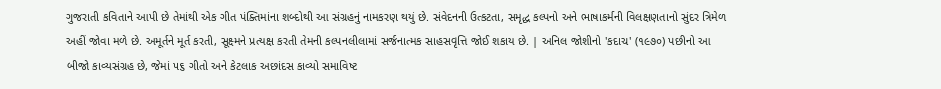ગુજરાતી કવિતાને આપી છે તેમાંથી એક ગીત પંક્તિમાંના શબ્દોથી આ સંગ્રહનું નામકરણ થયું છે. સંવેદનની ઉત્કટતા, સમૃદ્ધ કલ્પનો અને ભાષાકર્મની વિલક્ષણતાનો સુંદર ત્રિમેળ અહીં જોવા મળે છે. અમૂર્તને મૂર્ત કરતી, સૂક્ષ્મને પ્રત્યક્ષ કરતી તેમની કલ્પનલીલામાં સર્જનાત્મક સાહસવૃત્તિ જોઈ શકાય છે. | અનિલ જોશીનો 'કદાચ' (૧૯૭૦) પછીનો આ બીજો કાવ્યસંગ્રહ છે, જેમાં ૫૬ ગીતો અને કેટલાક અછાંદસ કાવ્યો સમાવિષ્ટ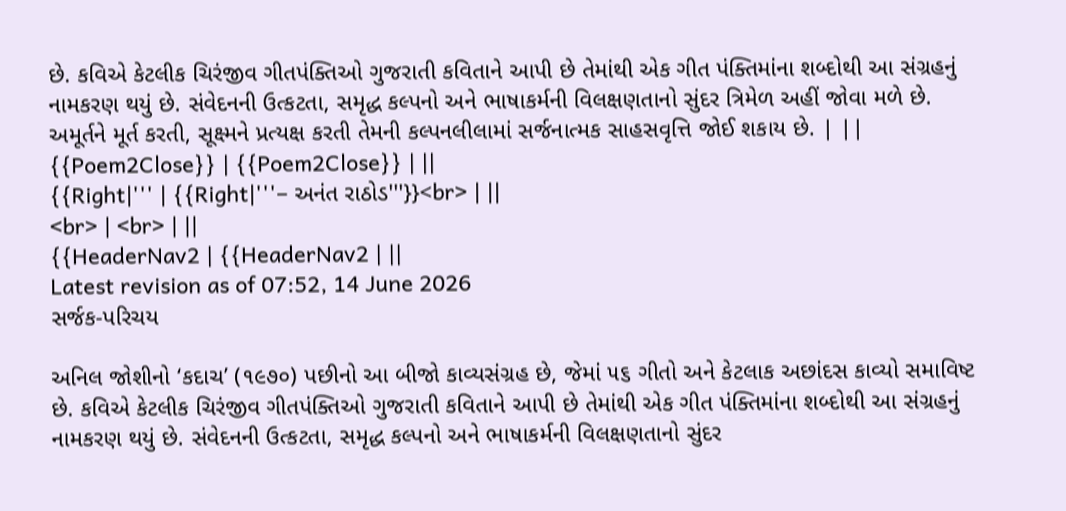છે. કવિએ કેટલીક ચિરંજીવ ગીતપંક્તિઓ ગુજરાતી કવિતાને આપી છે તેમાંથી એક ગીત પંક્તિમાંના શબ્દોથી આ સંગ્રહનું નામકરણ થયું છે. સંવેદનની ઉત્કટતા, સમૃદ્ધ કલ્પનો અને ભાષાકર્મની વિલક્ષણતાનો સુંદર ત્રિમેળ અહીં જોવા મળે છે. અમૂર્તને મૂર્ત કરતી, સૂક્ષ્મને પ્રત્યક્ષ કરતી તેમની કલ્પનલીલામાં સર્જનાત્મક સાહસવૃત્તિ જોઈ શકાય છે. | ||
{{Poem2Close}} | {{Poem2Close}} | ||
{{Right|''' | {{Right|'''– અનંત રાઠોડ'''}}<br> | ||
<br> | <br> | ||
{{HeaderNav2 | {{HeaderNav2 | ||
Latest revision as of 07:52, 14 June 2026
સર્જક-પરિચય

અનિલ જોશીનો ‘કદાચ’ (૧૯૭૦) પછીનો આ બીજો કાવ્યસંગ્રહ છે, જેમાં ૫૬ ગીતો અને કેટલાક અછાંદસ કાવ્યો સમાવિષ્ટ છે. કવિએ કેટલીક ચિરંજીવ ગીતપંક્તિઓ ગુજરાતી કવિતાને આપી છે તેમાંથી એક ગીત પંક્તિમાંના શબ્દોથી આ સંગ્રહનું નામકરણ થયું છે. સંવેદનની ઉત્કટતા, સમૃદ્ધ કલ્પનો અને ભાષાકર્મની વિલક્ષણતાનો સુંદર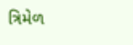ત્રિમેળ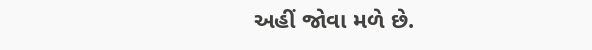અહીં જોવા મળે છે.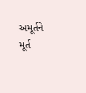અમૂર્તને મૂર્ત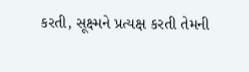કરતી, સૂક્ષ્મને પ્રત્યક્ષ કરતી તેમની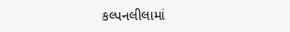કલ્પનલીલામાં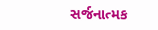સર્જનાત્મક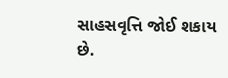સાહસવૃત્તિ જોઈ શકાય છે.